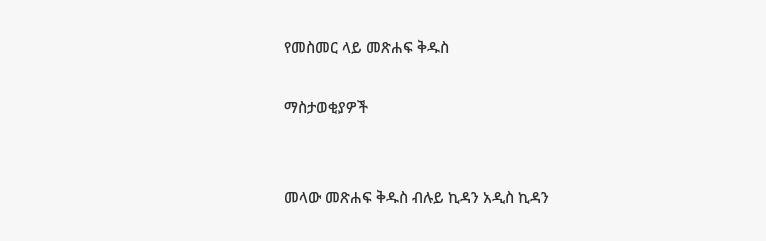የመስመር ላይ መጽሐፍ ቅዱስ

ማስታወቂያዎች


መላው መጽሐፍ ቅዱስ ብሉይ ኪዳን አዲስ ኪዳን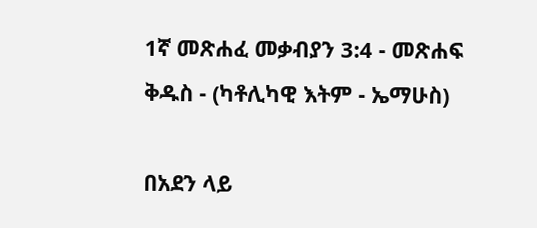1ኛ መጽሐፈ መቃብያን 3:4 - መጽሐፍ ቅዱስ - (ካቶሊካዊ እትም - ኤማሁስ)

በአደን ላይ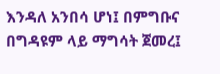እንዳለ አንበሳ ሆነ፤ በምግቡና በግዳዩም ላይ ማግሳት ጀመረ፤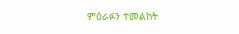ምዕራፉን ተመልከት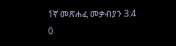1ኛ መጽሐፈ መቃብያን 3:4
0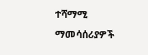ተሻማሚ ማመሳሰሪያዎች